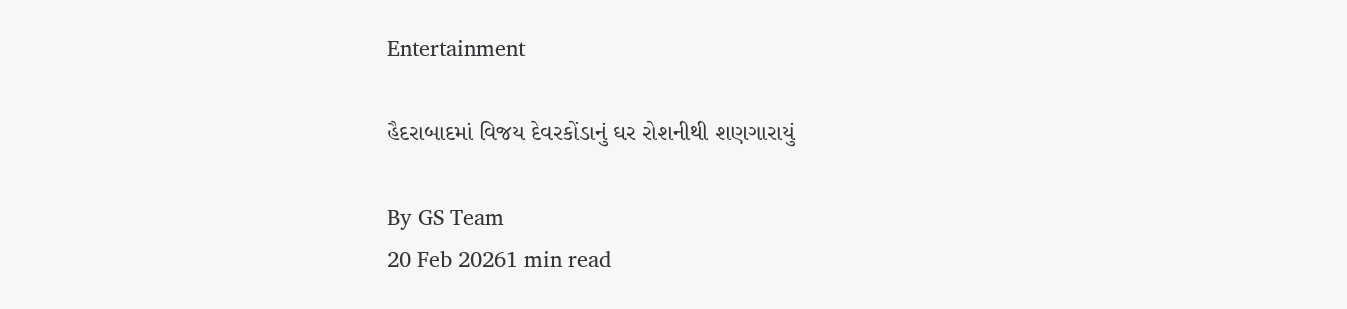Entertainment

હૈદરાબાદમાં વિજય દેવરકોંડાનું ઘર રોશનીથી શણગારાયું

By GS Team
20 Feb 20261 min read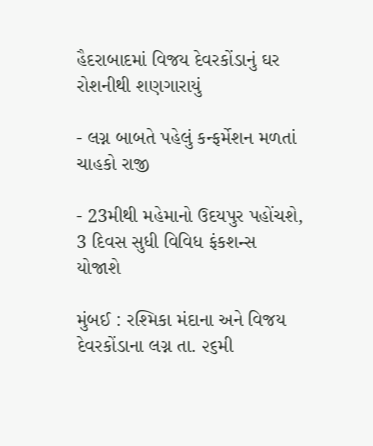હૈદરાબાદમાં વિજય દેવરકોંડાનું ઘર રોશનીથી શણગારાયું

- લગ્ન બાબતે પહેલું કન્ફર્મેશન મળતાં ચાહકો રાજી

- 23મીથી મહેમાનો ઉદયપુર પહોંચશે, 3 દિવસ સુધી વિવિધ ફંકશન્સ યોજાશે

મુંબઈ : રશ્મિકા મંદાના અને વિજય દેવરકોંડાના લગ્ન તા. ૨૬મી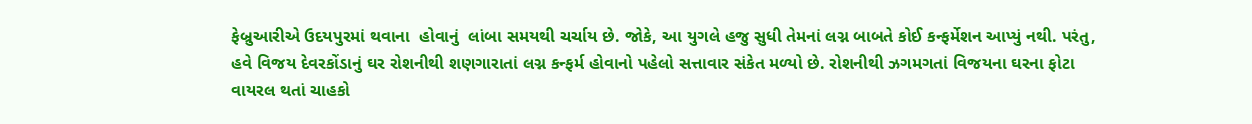ફેબ્રુઆરીએ ઉદયપુરમાં થવાના  હોવાનું  લાંબા સમયથી ચર્ચાય છે. જોકે, આ યુગલે હજુ સુધી તેમનાં લગ્ન બાબતે કોઈ કન્ફર્મેશન આપ્યું નથી. પરંતુ,  હવે વિજય દેવરકોંડાનું ઘર રોશનીથી શણગારાતાં લગ્ન કન્ફર્મ હોવાનો પહેલો સત્તાવાર સંકેત મળ્યો છે. રોશનીથી ઝગમગતાં વિજયના ઘરના ફોટા વાયરલ થતાં ચાહકો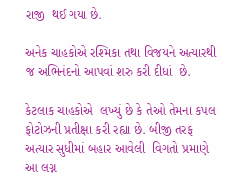રાજી  થઈ ગયા છે.

અનેક ચાહકોએ રશ્મિકા તથા વિજયને અત્યારથી જ અભિનંદનો આપવાં શરુ કરી દીધાં  છે.

કેટલાક ચાહકોએ  લખ્યું છે કે તેઓ તેમના કપલ  ફોટોઝની પ્રતીક્ષા કરી રહ્યા છે. બીજી તરફ અત્યાર સુધીમાં બહાર આવેલી  વિગતો પ્રમાણે આ લગ્ન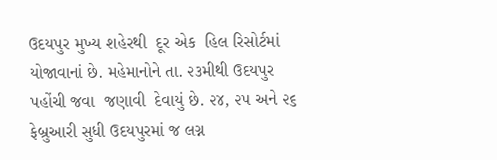ઉદયપુર મુખ્ય શહેરથી  દૂર એક  હિલ રિસોર્ટમાં યોજાવાનાં છે. મહેમાનોને તા. ૨૩મીથી ઉદયપુર પહોંચી જવા  જણાવી  દેવાયું છે. ૨૪, ૨૫ અને ૨૬ ફેબ્રુઆરી સુધી ઉદયપુરમાં જ લગ્ન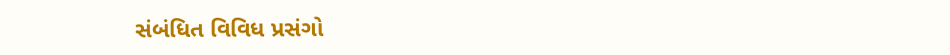સંબંધિત વિવિધ પ્રસંગો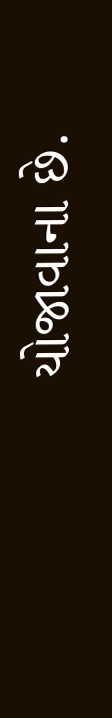યોજાવાના છે.